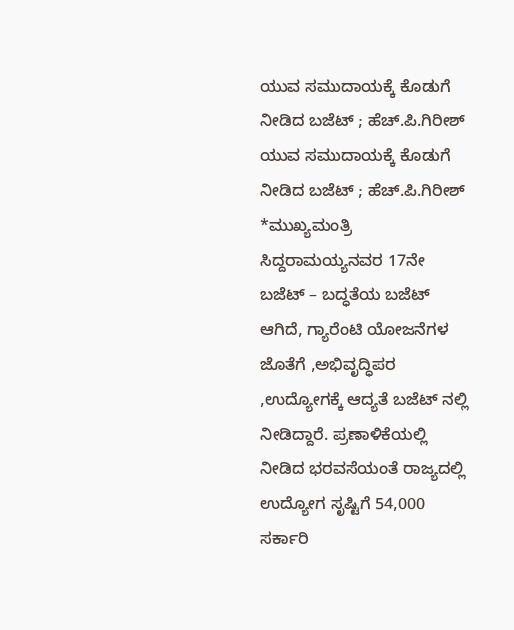ಯುವ ಸಮುದಾಯಕ್ಕೆ ಕೊಡುಗೆ ನೀಡಿದ ಬಜೆಟ್ ; ಹೆಚ್.ಪಿ.ಗಿರೀಶ್
ಯುವ ಸಮುದಾಯಕ್ಕೆ ಕೊಡುಗೆ ನೀಡಿದ ಬಜೆಟ್ ; ಹೆಚ್.ಪಿ.ಗಿರೀಶ್
*ಮುಖ್ಯಮಂತ್ರಿ ಸಿದ್ದರಾಮಯ್ಯನವರ 17ನೇ ಬಜೆಟ್ – ಬದ್ಧತೆಯ ಬಜೆಟ್ ಆಗಿದೆ, ಗ್ಯಾರೆಂಟಿ ಯೋಜನೆಗಳ ಜೊತೆಗೆ ,ಅಭಿವೃದ್ಧಿಪರ ,ಉದ್ಯೋಗಕ್ಕೆ ಆದ್ಯತೆ ಬಜೆಟ್ ನಲ್ಲಿ ನೀಡಿದ್ದಾರೆ. ಪ್ರಣಾಳಿಕೆಯಲ್ಲಿ ನೀಡಿದ ಭರವಸೆಯಂತೆ ರಾಜ್ಯದಲ್ಲಿ ಉದ್ಯೋಗ ಸೃಷ್ಟಿಗೆ 54,000 ಸರ್ಕಾರಿ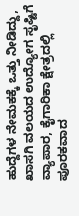ಹುದ್ದೆಗಳ ನೇಮಕಕ್ಕೆ ಒತ್ತು ನೀಡಿದ್ದು, ಖಾಸಗಿ ವಲಯದ ಉದ್ಯೋಗ ಸೃಷ್ಟಿಗೆ ವ್ಯಾಪಾರ, ಕೈಗಾರಿಕಾ ಕ್ಷೇತ್ರದಲ್ಲಿ ಪೂರಕವಾದ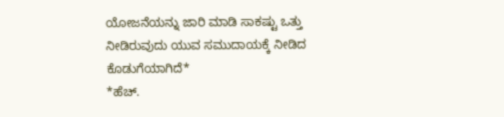ಯೋಜನೆಯನ್ನು ಜಾರಿ ಮಾಡಿ ಸಾಕಷ್ಟು ಒತ್ತು ನೀಡಿರುವುದು ಯುವ ಸಮುದಾಯಕ್ಕೆ ನೀಡಿದ ಕೊಡುಗೆಯಾಗಿದೆ*
*ಹೆಚ್.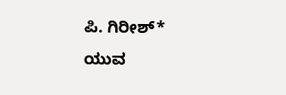ಪಿ. ಗಿರೀಶ್*
ಯುವ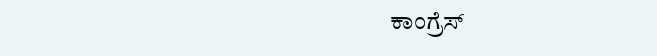ಕಾಂಗ್ರೆಸ್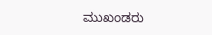ಮುಖಂಡರು